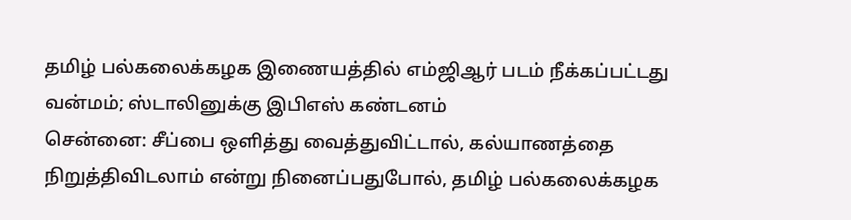தமிழ் பல்கலைக்கழக இணையத்தில் எம்ஜிஆர் படம் நீக்கப்பட்டது வன்மம்; ஸ்டாலினுக்கு இபிஎஸ் கண்டனம்
சென்னை: சீப்பை ஒளித்து வைத்துவிட்டால், கல்யாணத்தை நிறுத்திவிடலாம் என்று நினைப்பதுபோல், தமிழ் பல்கலைக்கழக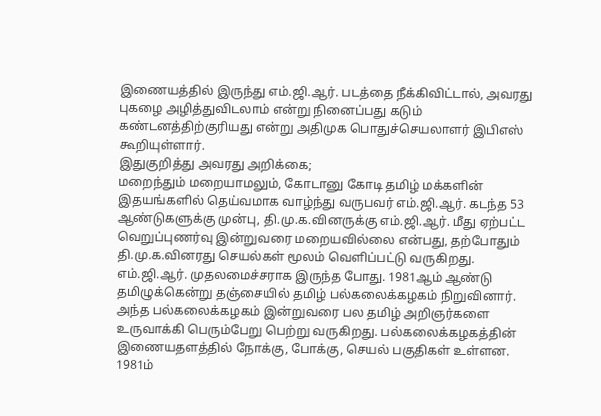இணையத்தில் இருந்து எம்.ஜி.ஆர். படத்தை நீக்கிவிட்டால், அவரது புகழை அழித்துவிடலாம் என்று நினைப்பது கடும் கண்டனத்திற்குரியது என்று அதிமுக பொதுச்செயலாளர் இபிஎஸ் கூறியுள்ளார்.
இதுகுறித்து அவரது அறிக்கை;
மறைந்தும் மறையாமலும், கோடானு கோடி தமிழ் மக்களின் இதயங்களில் தெய்வமாக வாழ்ந்து வருபவர் எம்.ஜி.ஆர். கடந்த 53 ஆண்டுகளுக்கு முன்பு, தி.மு.க.வினருக்கு எம்.ஜி.ஆர். மீது ஏற்பட்ட வெறுப்புணர்வு இன்றுவரை மறையவில்லை என்பது, தற்போதும் தி.மு.க.வினரது செயல்கள் மூலம் வெளிப்பட்டு வருகிறது.
எம்.ஜி.ஆர். முதலமைச்சராக இருந்த போது. 1981ஆம் ஆண்டு தமிழுக்கென்று தஞ்சையில் தமிழ் பல்கலைக்கழகம் நிறுவினார். அந்த பல்கலைக்கழகம் இன்றுவரை பல தமிழ் அறிஞர்களை உருவாக்கி பெரும்பேறு பெற்று வருகிறது. பல்கலைக்கழகத்தின் இணையதளத்தில் நோக்கு, போக்கு, செயல் பகுதிகள் உள்ளன.
1981ம்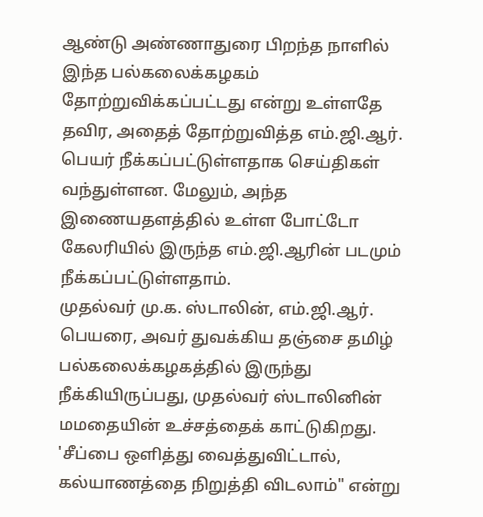ஆண்டு அண்ணாதுரை பிறந்த நாளில் இந்த பல்கலைக்கழகம் தோற்றுவிக்கப்பட்டது என்று உள்ளதே தவிர, அதைத் தோற்றுவித்த எம்.ஜி.ஆர். பெயர் நீக்கப்பட்டுள்ளதாக செய்திகள் வந்துள்ளன. மேலும், அந்த இணையதளத்தில் உள்ள போட்டோ கேலரியில் இருந்த எம்.ஜி.ஆரின் படமும் நீக்கப்பட்டுள்ளதாம்.
முதல்வர் மு.க. ஸ்டாலின், எம்.ஜி.ஆர். பெயரை, அவர் துவக்கிய தஞ்சை தமிழ் பல்கலைக்கழகத்தில் இருந்து நீக்கியிருப்பது, முதல்வர் ஸ்டாலினின் மமதையின் உச்சத்தைக் காட்டுகிறது. 'சீப்பை ஒளித்து வைத்துவிட்டால், கல்யாணத்தை நிறுத்தி விடலாம்" என்று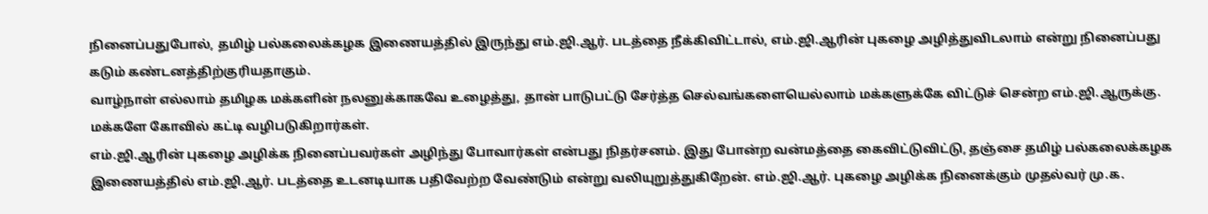நினைப்பதுபோல், தமிழ் பல்கலைக்கழக இணையத்தில் இருந்து எம்.ஜி.ஆர். படத்தை நீக்கிவிட்டால், எம்.ஜி.ஆரின் புகழை அழித்துவிடலாம் என்று நினைப்பது கடும் கண்டனத்திற்குரியதாகும்.
வாழ்நாள் எல்லாம் தமிழக மக்களின் நலனுக்காகவே உழைத்து, தான் பாடுபட்டு சேர்த்த செல்வங்களையெல்லாம் மக்களுக்கே விட்டுச் சென்ற எம்.ஜி.ஆருக்கு. மக்களே கோவில் கட்டி வழிபடுகிறார்கள்.
எம்.ஜி.ஆரின் புகழை அழிக்க நினைப்பவர்கள் அழிந்து போவார்கள் என்பது நிதர்சனம். இது போன்ற வன்மத்தை கைவிட்டுவிட்டு, தஞ்சை தமிழ் பல்கலைக்கழக இணையத்தில் எம்.ஜி.ஆர். படத்தை உடனடியாக பதிவேற்ற வேண்டும் என்று வலியுறுத்துகிறேன். எம்.ஜி.ஆர். புகழை அழிக்க நினைக்கும் முதல்வர் மு.க.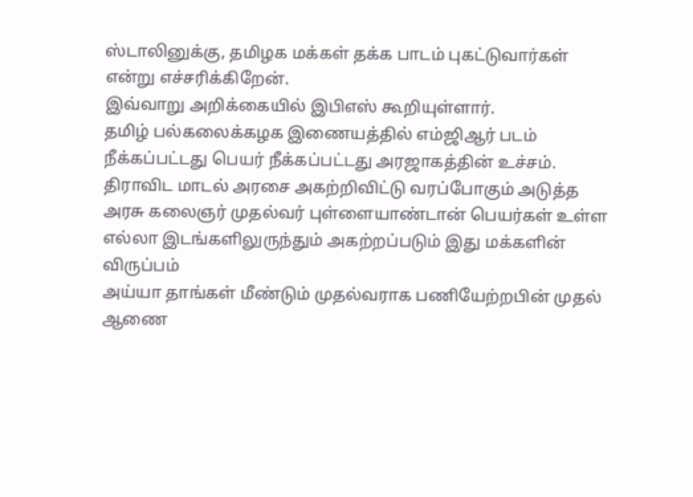ஸ்டாலினுக்கு, தமிழக மக்கள் தக்க பாடம் புகட்டுவார்கள் என்று எச்சரிக்கிறேன்.
இவ்வாறு அறிக்கையில் இபிஎஸ் கூறியுள்ளார்.
தமிழ் பல்கலைக்கழக இணையத்தில் எம்ஜிஆர் படம் நீக்கப்பட்டது பெயர் நீக்கப்பட்டது அரஜாகத்தின் உச்சம். திராவிட மாடல் அரசை அகற்றிவிட்டு வரப்போகும் அடுத்த அரசு கலைஞர் முதல்வர் புள்ளையாண்டான் பெயர்கள் உள்ள எல்லா இடங்களிலுருந்தும் அகற்றப்படும் இது மக்களின் விருப்பம்
அய்யா தாங்கள் மீண்டும் முதல்வராக பணியேற்றபின் முதல் ஆணை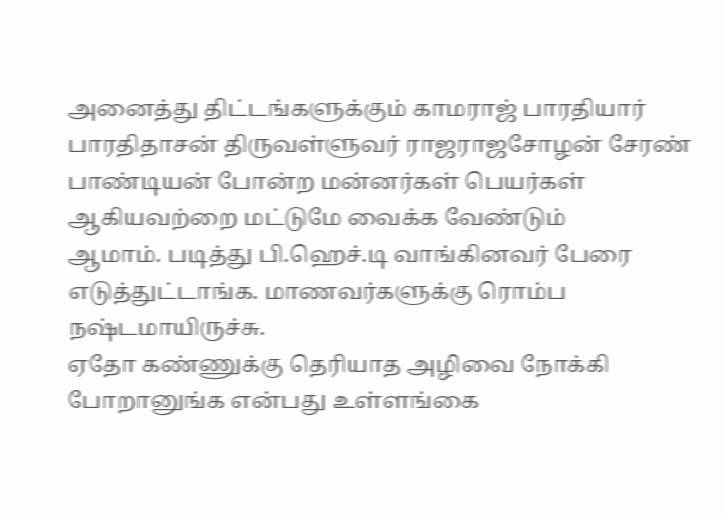அனைத்து திட்டங்களுக்கும் காமராஜ் பாரதியார் பாரதிதாசன் திருவள்ளுவர் ராஜராஜசோழன் சேரண் பாண்டியன் போன்ற மன்னர்கள் பெயர்கள் ஆகியவற்றை மட்டுமே வைக்க வேண்டும்
ஆமாம். படித்து பி.ஹெச்.டி வாங்கினவர் பேரை எடுத்துட்டாங்க. மாணவர்களுக்கு ரொம்ப நஷ்டமாயிருச்சு.
ஏதோ கண்ணுக்கு தெரியாத அழிவை நோக்கி போறானுங்க என்பது உள்ளங்கை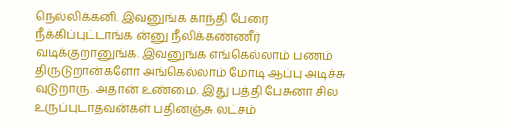நெல்லிக்கனி. இவனுங்க காந்தி பேரை நீக்கிப்புட்டாங்க ன்னு நீலிக்கண்ணீர் வடிக்குறானுங்க. இவனுங்க எங்கெல்லாம் பணம் திருடுறான்களோ அங்கெல்லாம் மோடி ஆப்பு அடிச்சு வுடுறாரு. அதான் உண்மை. இது பத்தி பேசுனா சில உருப்புடாதவன்கள் பதினஞ்சு லட்சம்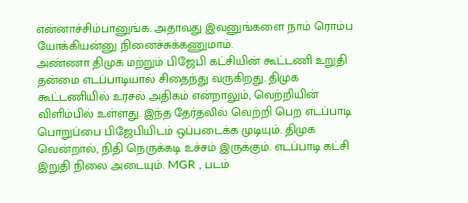என்னாச்சிம்பானுங்க. அதாவது இவனுங்களை நாம் ரொம்ப யோக்கியன்னு நினைச்சுக்கணுமாம்.
அண்ணா திமுக மற்றும் பிஜேபி கட்சியின் கூட்டணி உறுதி தன்மை எடப்பாடியால் சிதைந்து வருகிறது. திமுக கூட்டணியில் உரசல் அதிகம் என்றாலும், வெற்றியின் விளிம்பில் உள்ளது. இந்த தேர்தலில் வெற்றி பெற எடப்பாடி பொறுப்பை பிஜேபியிடம் ஒப்படைக்க முடியும். திமுக வென்றால், நிதி நெருக்கடி உச்சம் இருக்கும். எடப்பாடி கட்சி இறுதி நிலை அடையும். MGR , படம்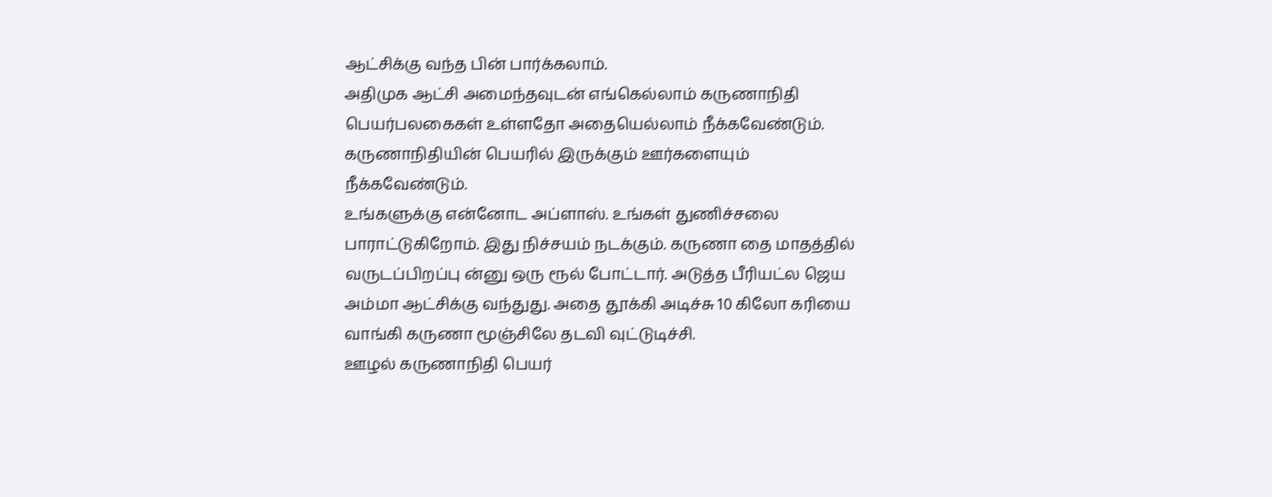ஆட்சிக்கு வந்த பின் பார்க்கலாம்.
அதிமுக ஆட்சி அமைந்தவுடன் எங்கெல்லாம் கருணாநிதி பெயர்பலகைகள் உள்ளதோ அதையெல்லாம் நீக்கவேண்டும். கருணாநிதியின் பெயரில் இருக்கும் ஊர்களையும் நீக்கவேண்டும்.
உங்களுக்கு என்னோட அப்ளாஸ். உங்கள் துணிச்சலை பாராட்டுகிறோம். இது நிச்சயம் நடக்கும். கருணா தை மாதத்தில் வருடப்பிறப்பு ன்னு ஒரு ரூல் போட்டார். அடுத்த பீரியட்ல ஜெய அம்மா ஆட்சிக்கு வந்துது. அதை தூக்கி அடிச்சு 10 கிலோ கரியை வாங்கி கருணா மூஞ்சிலே தடவி வுட்டுடிச்சி.
ஊழல் கருணாநிதி பெயர்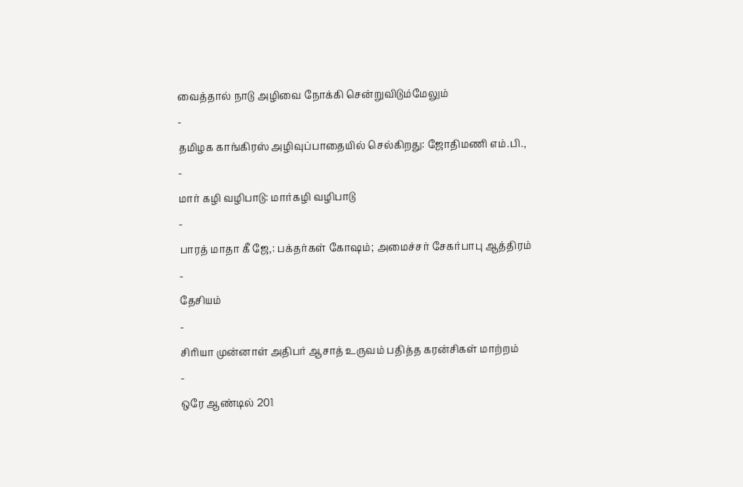வைத்தால் நாடு அழிவை நோக்கி சென்றுவிடும்மேலும்
-
தமிழக காங்கிரஸ் அழிவுப்பாதையில் செல்கிறது: ஜோதிமணி எம்.பி.,
-
மார் கழி வழிபாடு: மார்கழி வழிபாடு
-
பாரத் மாதா கீ ஜே,: பக்தர்கள் கோஷம்; அமைச்சர் சேகர்பாபு ஆத்திரம்
-
தேசியம்
-
சிரியா முன்னாள் அதிபர் ஆசாத் உருவம் பதித்த கரன்சிகள் மாற்றம்
-
ஒரே ஆண்டில் 201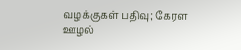வழக்குகள் பதிவு; கேரள ஊழல்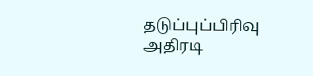தடுப்புப்பிரிவு அதிரடி